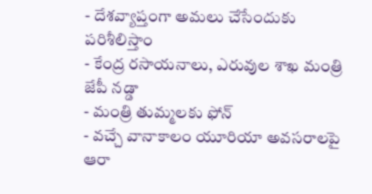- దేశవ్యాప్తంగా అమలు చేసేందుకు పరిశీలిస్తాం
- కేంద్ర రసాయనాలు, ఎరువుల శాఖ మంత్రి జేపీ నడ్డా
- మంత్రి తుమ్మలకు ఫోన్
- వచ్చే వానాకాలం యూరియా అవసరాలపై ఆరా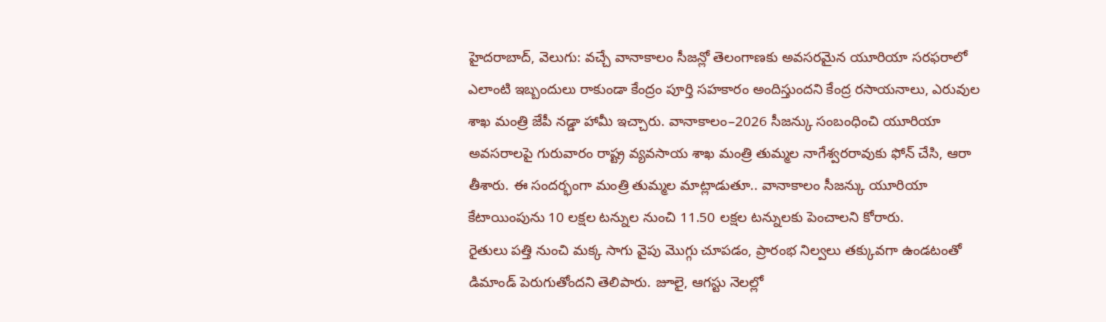హైదరాబాద్, వెలుగు: వచ్చే వానాకాలం సీజన్లో తెలంగాణకు అవసరమైన యూరియా సరఫరాలో ఎలాంటి ఇబ్బందులు రాకుండా కేంద్రం పూర్తి సహకారం అందిస్తుందని కేంద్ర రసాయనాలు, ఎరువుల శాఖ మంత్రి జేపీ నడ్డా హామీ ఇచ్చారు. వానాకాలం–2026 సీజన్కు సంబంధించి యూరియా అవసరాలపై గురువారం రాష్ట్ర వ్యవసాయ శాఖ మంత్రి తుమ్మల నాగేశ్వరరావుకు ఫోన్ చేసి, ఆరా తీశారు. ఈ సందర్భంగా మంత్రి తుమ్మల మాట్లాడుతూ.. వానాకాలం సీజన్కు యూరియా కేటాయింపును 10 లక్షల టన్నుల నుంచి 11.50 లక్షల టన్నులకు పెంచాలని కోరారు.
రైతులు పత్తి నుంచి మక్క సాగు వైపు మొగ్గు చూపడం, ప్రారంభ నిల్వలు తక్కువగా ఉండటంతో డిమాండ్ పెరుగుతోందని తెలిపారు. జూలై, ఆగస్టు నెలల్లో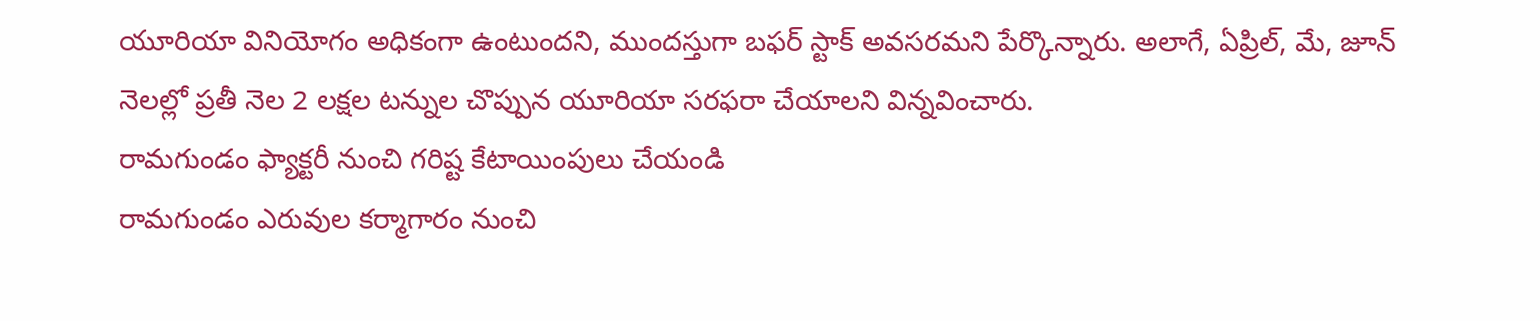యూరియా వినియోగం అధికంగా ఉంటుందని, ముందస్తుగా బఫర్ స్టాక్ అవసరమని పేర్కొన్నారు. అలాగే, ఏప్రిల్, మే, జూన్ నెలల్లో ప్రతీ నెల 2 లక్షల టన్నుల చొప్పున యూరియా సరఫరా చేయాలని విన్నవించారు.
రామగుండం ఫ్యాక్టరీ నుంచి గరిష్ట కేటాయింపులు చేయండి
రామగుండం ఎరువుల కర్మాగారం నుంచి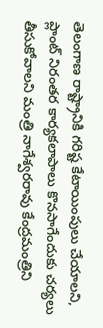తెలంగాణ రాష్ట్రానికి గరిష్ట కేటాయింపులు చేయాలని, ప్లాంట్ నిరంతర కార్యకలాపాలు కొనసాగేందుకు చర్యలు తీసుకోవాలని మంత్రి నాగేశ్వరరావు కేంద్రమంత్రిని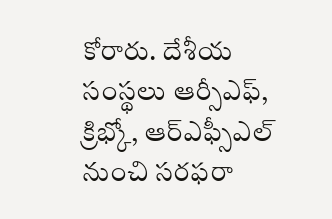కోరారు. దేశీయ సంస్థలు ఆర్సీఎఫ్, క్రిభ్కో, ఆర్ఎఫ్సీఎల్ నుంచి సరఫరా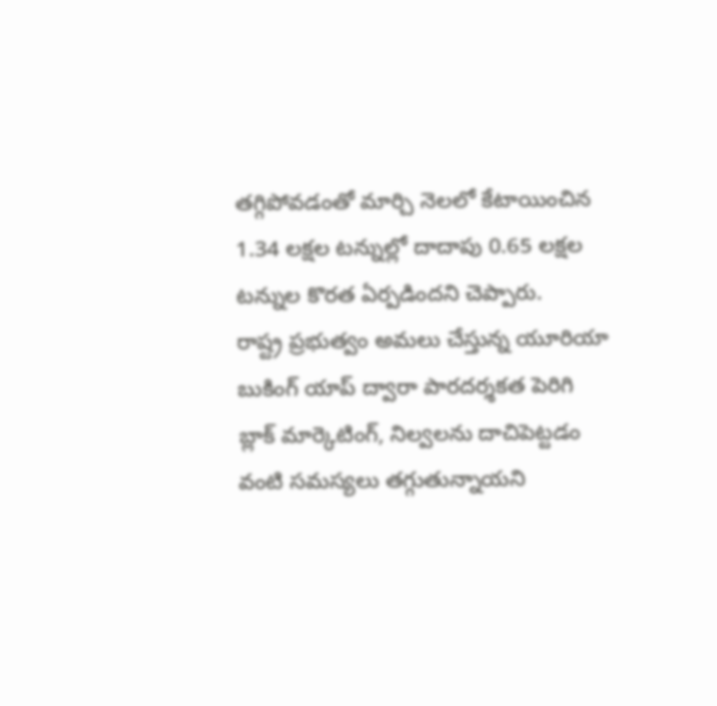తగ్గిపోవడంతో మార్చి నెలలో కేటాయించిన 1.34 లక్షల టన్నుల్లో దాదాపు 0.65 లక్షల టన్నుల కొరత ఏర్పడిందని చెప్పారు.
రాష్ట్ర ప్రభుత్వం అమలు చేస్తున్న యూరియా బుకింగ్ యాప్ ద్వారా పారదర్శకత పెరిగి బ్లాక్ మార్కెటింగ్, నిల్వలను దాచిపెట్టడం వంటి సమస్యలు తగ్గుతున్నాయని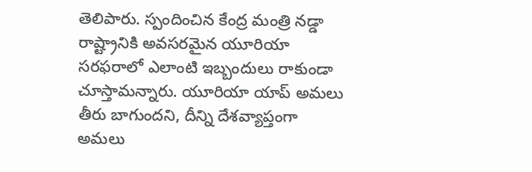తెలిపారు. స్పందించిన కేంద్ర మంత్రి నడ్డా రాష్ట్రానికి అవసరమైన యూరియా సరఫరాలో ఎలాంటి ఇబ్బందులు రాకుండా చూస్తామన్నారు. యూరియా యాప్ అమలు తీరు బాగుందని, దీన్ని దేశవ్యాప్తంగా అమలు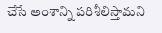చేసే అంశాన్ని పరిశీలిస్తామని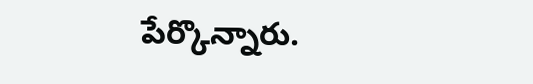పేర్కొన్నారు.